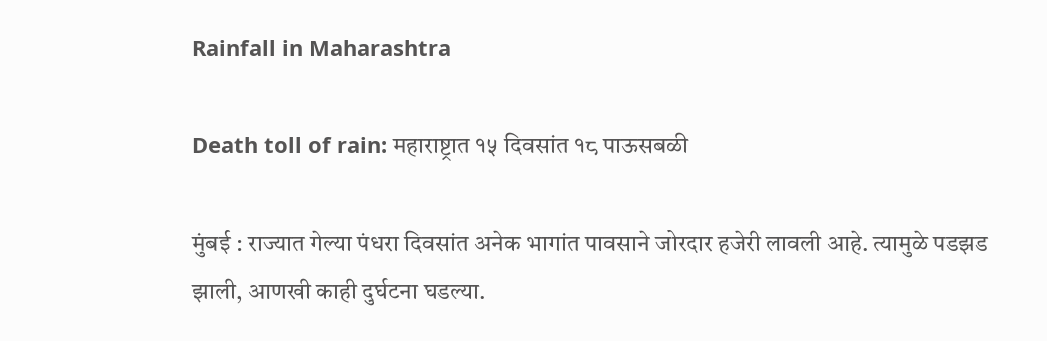Rainfall in Maharashtra

Death toll of rain: महाराष्ट्रात १५ दिवसांत १८ पाऊसबळी

मुंबई : राज्यात गेल्या पंधरा दिवसांत अनेक भागांत पावसाने जोरदार हजेरी लावली आहे. त्यामुळे पडझड झाली, आणखी काही दुर्घटना घडल्या.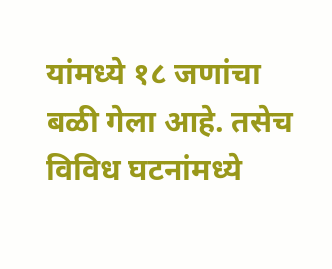यांमध्ये १८ जणांचा बळी गेला आहे. तसेच विविध घटनांमध्ये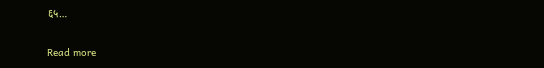६५…

Read more